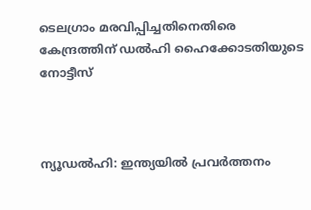ടെലഗ്രാം മരവിപ്പിച്ചതിനെതിരെ കേന്ദ്രത്തിന് ഡൽഹി ഹൈക്കോടതിയുടെ നോട്ടീസ്



ന്യൂഡൽഹി: ഇന്ത്യയിൽ പ്രവർത്തനം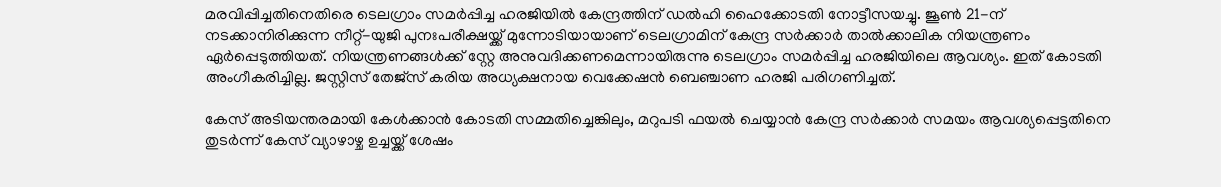മരവിപ്പിച്ചതിനെതിരെ ടെലഗ്രാം സമർപ്പിച്ച ഹരജിയിൽ കേന്ദ്രത്തിന് ഡൽഹി ഹൈക്കോടതി നോട്ടീസയച്ചു. ജൂൺ 21-ന് നടക്കാനിരിക്കുന്ന നീറ്റ്-യുജി പുനഃപരീക്ഷയ്ക്ക് മുന്നോടിയായാണ് ടെലഗ്രാമിന് കേന്ദ്ര സർക്കാർ താൽക്കാലിക നിയന്ത്രണം ഏർപ്പെടുത്തിയത്. നിയന്ത്രണങ്ങൾക്ക് സ്റ്റേ അനുവദിക്കണമെന്നായിരുന്നു ടെലഗ്രാം സമർപ്പിച്ച ഹരജിയിലെ ആവശ്യം. ഇത് കോടതി അംഗീകരിച്ചില്ല. ജസ്റ്റിസ് തേജ്‌സ് കരിയ അധ്യക്ഷനായ വെക്കേഷൻ ബെഞ്ചാണ ഹരജി പരിഗണിച്ചത്.

കേസ് അടിയന്തരമായി കേൾക്കാൻ കോടതി സമ്മതിച്ചെങ്കിലും, മറുപടി ഫയൽ ചെയ്യാൻ കേന്ദ്ര സർക്കാർ സമയം ആവശ്യപ്പെട്ടതിനെ തുടർന്ന് കേസ് വ്യാഴാഴ്ച ഉച്ചയ്ക്ക് ശേഷം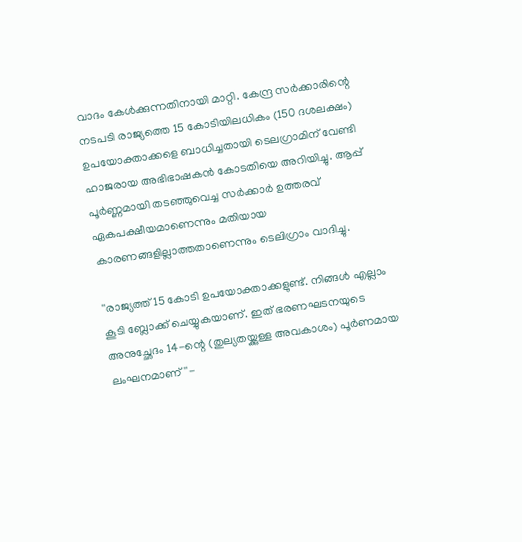വാദം കേൾക്കുന്നതിനായി മാറ്റി. കേന്ദ്ര സർക്കാരിന്റെ നടപടി രാജ്യത്തെ 15 കോടിയിലധികം (150 ദശലക്ഷം) ഉപയോക്താക്കളെ ബാധിച്ചതായി ടെലഗ്രാമിന് വേണ്ടി ഹാജരായ അഭിഭാഷകൻ കോടതിയെ അറിയിച്ചു. ആപ്പ് പൂർണ്ണമായി തടഞ്ഞുവെച്ച സർക്കാർ ഉത്തരവ് ഏകപക്ഷീയമാണെന്നും മതിയായ കാരണങ്ങളില്ലാത്തതാണെന്നും ടെലിഗ്രാം വാദിച്ചു.

''രാജ്യത്ത് 15 കോടി ഉപയോക്താക്കളുണ്ട്. നിങ്ങൾ എല്ലാം കൂടി ബ്ലോക്ക് ചെയ്യുകയാണ്. ഇത് ഭരണഘടനയുടെ അനുച്ഛേദം 14-ന്റെ (തുല്യതയ്ക്കുള്ള അവകാശം) പൂർണമായ ലംഘനമാണ്''-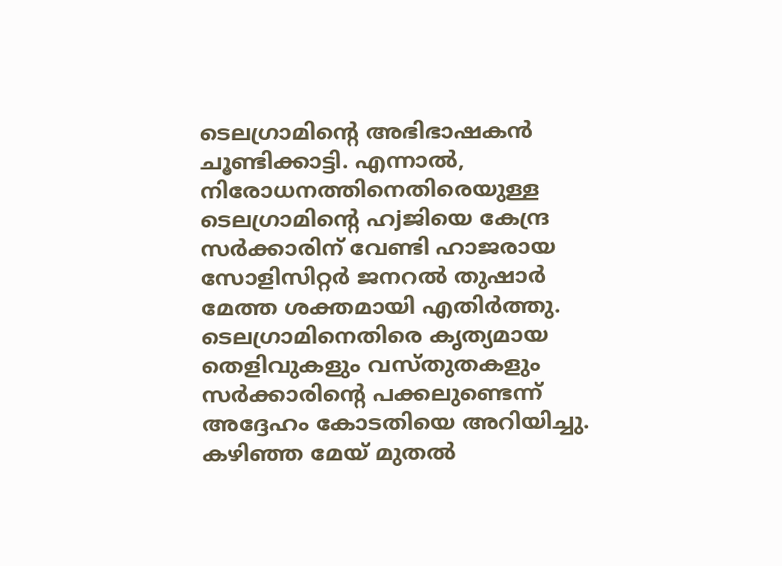ടെലഗ്രാമിന്റെ അഭിഭാഷകൻ ചൂണ്ടിക്കാട്ടി. എന്നാൽ, നിരോധനത്തിനെതിരെയുള്ള ടെലഗ്രാമിന്റെ ഹjജിയെ കേന്ദ്ര സർക്കാരിന് വേണ്ടി ഹാജരായ സോളിസിറ്റർ ജനറൽ തുഷാർ മേത്ത ശക്തമായി എതിർത്തു. ടെലഗ്രാമിനെതിരെ കൃത്യമായ തെളിവുകളും വസ്തുതകളും സർക്കാരിന്റെ പക്കലുണ്ടെന്ന് അദ്ദേഹം കോടതിയെ അറിയിച്ചു. കഴിഞ്ഞ മേയ് മുതൽ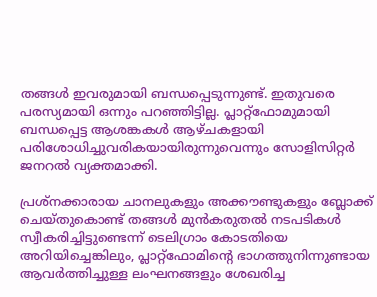തങ്ങൾ ഇവരുമായി ബന്ധപ്പെടുന്നുണ്ട്. ഇതുവരെ പരസ്യമായി ഒന്നും പറഞ്ഞിട്ടില്ല. പ്ലാറ്റ്ഫോമുമായി ബന്ധപ്പെട്ട ആശങ്കകൾ ആഴ്ചകളായി പരിശോധിച്ചുവരികയായിരുന്നുവെന്നും സോളിസിറ്റർ ജനറൽ വ്യക്തമാക്കി.

പ്രശ്‌നക്കാരായ ചാനലുകളും അക്കൗണ്ടുകളും ബ്ലോക്ക് ചെയ്തുകൊണ്ട് തങ്ങൾ മുൻകരുതൽ നടപടികൾ സ്വീകരിച്ചിട്ടുണ്ടെന്ന് ടെലിഗ്രാം കോടതിയെ അറിയിച്ചെങ്കിലും, പ്ലാറ്റ്ഫോമിന്റെ ഭാഗത്തുനിന്നുണ്ടായ ആവർത്തിച്ചുള്ള ലംഘനങ്ങളും ശേഖരിച്ച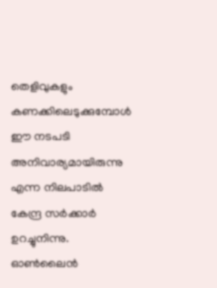തെളിവുകളും കണക്കിലെടുക്കുമ്പോൾ ഈ നടപടി അനിവാര്യമായിരുന്നു എന്ന നിലപാടിൽ കേന്ദ്ര സർക്കാർ ഉറച്ചുനിന്നു. ഓൺലൈൻ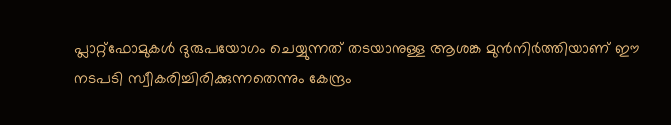പ്ലാറ്റ്ഫോമുകൾ ദുരുപയോഗം ചെയ്യുന്നത് തടയാനുള്ള ആശങ്ക മുൻനിർത്തിയാണ് ഈ നടപടി സ്വീകരിച്ചിരിക്കുന്നതെന്നും കേന്ദ്രം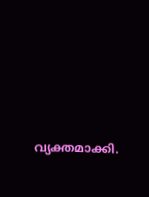വ്യക്തമാക്കി.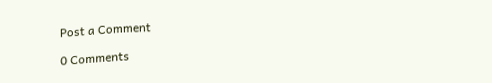Post a Comment

0 Comments